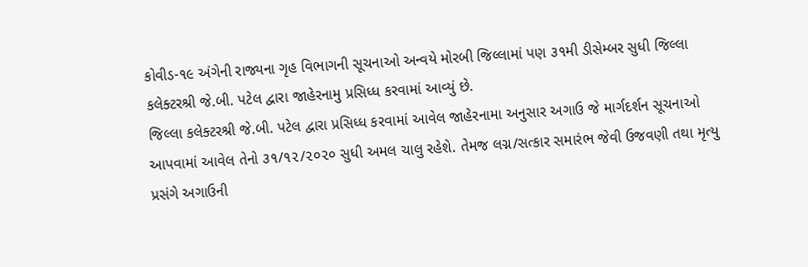કોવીડ-૧૯ અંગેની રાજ્યના ગૃહ વિભાગની સૂચનાઓ અન્વયે મોરબી જિલ્લામાં પણ ૩૧મી ડીસેમ્બર સુધી જિલ્લા કલેક્ટરશ્રી જે.બી. પટેલ દ્વારા જાહેરનામુ પ્રસિધ્ધ કરવામાં આવ્યું છે.
જિલ્લા કલેક્ટરશ્રી જે.બી. પટેલ દ્વારા પ્રસિધ્ધ કરવામાં આવેલ જાહેરનામા અનુસાર અગાઉ જે માર્ગદર્શન સૂચનાઓ આપવામાં આવેલ તેનો ૩૧/૧૨/૨૦૨૦ સુધી અમલ ચાલુ રહેશે. તેમજ લગ્ન/સત્કાર સમારંભ જેવી ઉજવણી તથા મૃત્યુ પ્રસંગે અગાઉની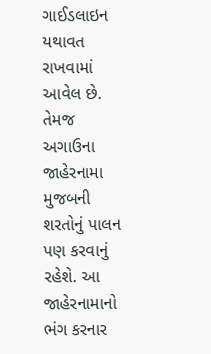ગાઈડલાઇન યથાવત રાખવામાં આવેલ છે. તેમજ અગાઉના જાહેરનામા મુજબની શરતોનું પાલન પણ કરવાનું રહેશે. આ જાહેરનામાનો ભંગ કરનાર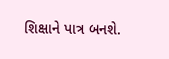શિક્ષાને પાત્ર બનશે.